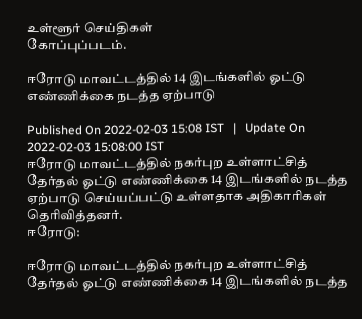உள்ளூர் செய்திகள்
கோப்புப்படம்.

ஈரோடு மாவட்டத்தில் 14 இடங்களில் ஓட்டு எண்ணிக்கை நடத்த ஏற்பாடு

Published On 2022-02-03 15:08 IST   |   Update On 2022-02-03 15:08:00 IST
ஈரோடு மாவட்டத்தில் நகர்புற உள்ளாட்சித் தேர்தல் ஓட்டு எண்ணிக்கை 14 இடங்களில் நடத்த ஏற்பாடு செய்யப்பட்டு உள்ளதாக அதிகாரிகள் தெரிவித்தனர்.
ஈரோடு:

ஈரோடு மாவட்டத்தில் நகர்புற உள்ளாட்சித் தேர்தல் ஓட்டு எண்ணிக்கை 14 இடங்களில் நடத்த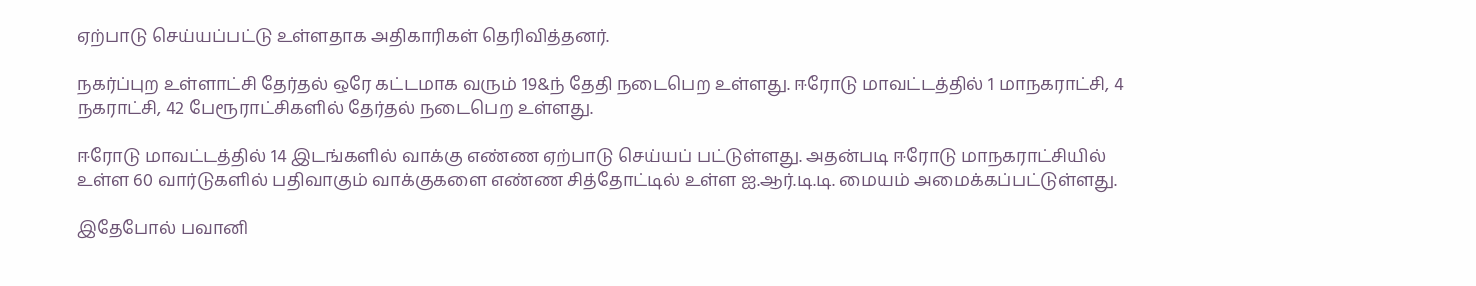ஏற்பாடு செய்யப்பட்டு உள்ளதாக அதிகாரிகள் தெரிவித்தனர்.

நகர்ப்புற உள்ளாட்சி தேர்தல் ஒரே கட்டமாக வரும் 19&ந் தேதி நடைபெற உள்ளது. ஈரோடு மாவட்டத்தில் 1 மாநகராட்சி, 4 நகராட்சி, 42 பேரூராட்சிகளில் தேர்தல் நடைபெற உள்ளது.

ஈரோடு மாவட்டத்தில் 14 இடங்களில் வாக்கு எண்ண ஏற்பாடு செய்யப் பட்டுள்ளது. அதன்படி ஈரோடு மாநகராட்சியில் உள்ள 60 வார்டுகளில் பதிவாகும் வாக்குகளை எண்ண சித்தோட்டில் உள்ள ஐ.ஆர்.டி.டி. மையம் அமைக்கப்பட்டுள்ளது.

இதேபோல் பவானி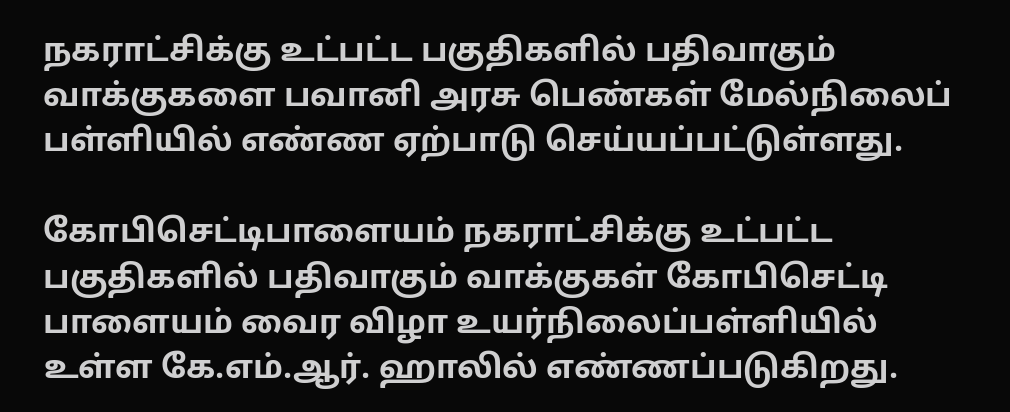நகராட்சிக்கு உட்பட்ட பகுதிகளில் பதிவாகும் வாக்குகளை பவானி அரசு பெண்கள் மேல்நிலைப் பள்ளியில் எண்ண ஏற்பாடு செய்யப்பட்டுள்ளது.

கோபிசெட்டிபாளையம் நகராட்சிக்கு உட்பட்ட பகுதிகளில் பதிவாகும் வாக்குகள் கோபிசெட்டி பாளையம் வைர விழா உயர்நிலைப்பள்ளியில் உள்ள கே.எம்.ஆர். ஹாலில் எண்ணப்படுகிறது.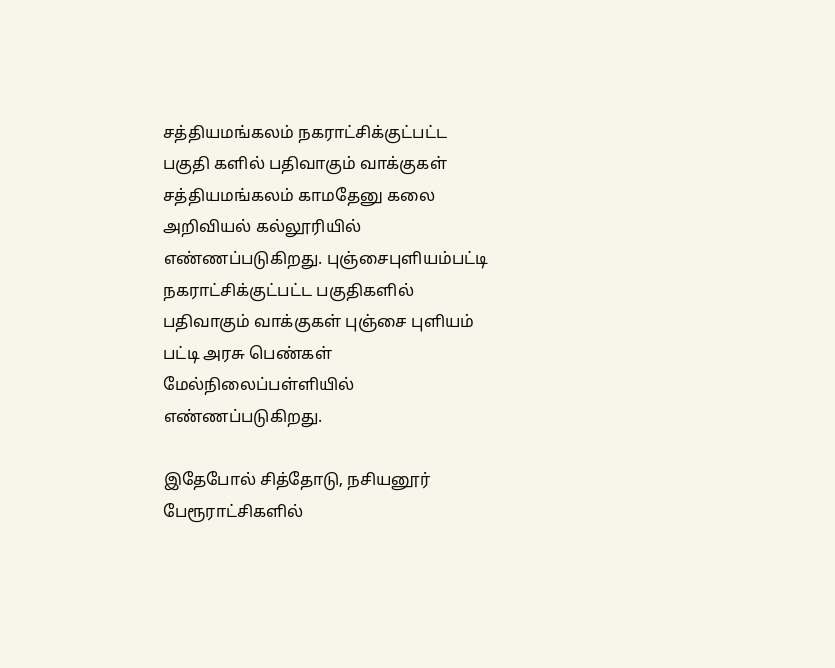சத்தியமங்கலம் நகராட்சிக்குட்பட்ட பகுதி களில் பதிவாகும் வாக்குகள் சத்தியமங்கலம் காமதேனு கலை அறிவியல் கல்லூரியில் எண்ணப்படுகிறது. புஞ்சைபுளியம்பட்டி நகராட்சிக்குட்பட்ட பகுதிகளில் பதிவாகும் வாக்குகள் புஞ்சை புளியம் பட்டி அரசு பெண்கள் மேல்நிலைப்பள்ளியில் எண்ணப்படுகிறது.

இதேபோல் சித்தோடு, நசியனூர் பேரூராட்சிகளில்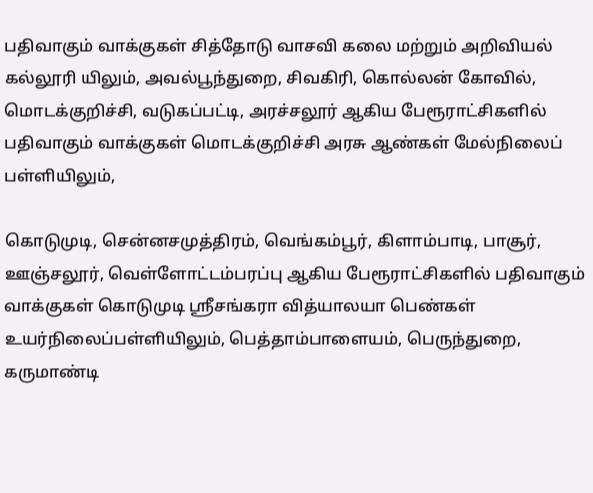பதிவாகும் வாக்குகள் சித்தோடு வாசவி கலை மற்றும் அறிவியல் கல்லூரி யிலும், அவல்பூந்துறை, சிவகிரி, கொல்லன் கோவில், மொடக்குறிச்சி, வடுகப்பட்டி, அரச்சலூர் ஆகிய பேரூராட்சிகளில் பதிவாகும் வாக்குகள் மொடக்குறிச்சி அரசு ஆண்கள் மேல்நிலைப் பள்ளியிலும்,

கொடுமுடி, சென்னசமுத்திரம், வெங்கம்பூர், கிளாம்பாடி, பாசூர், ஊஞ்சலூர், வெள்ளோட்டம்பரப்பு ஆகிய பேரூராட்சிகளில் பதிவாகும் வாக்குகள் கொடுமுடி ஸ்ரீசங்கரா வித்யாலயா பெண்கள் உயர்நிலைப்பள்ளியிலும், பெத்தாம்பாளையம், பெருந்துறை, கருமாண்டி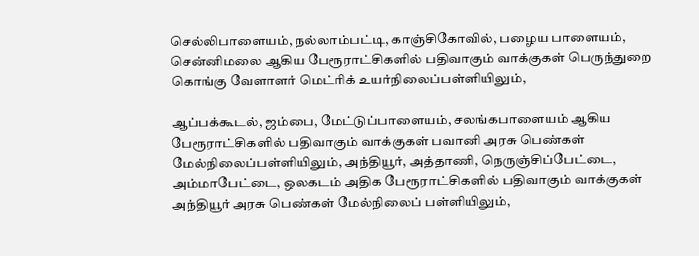செல்லிபாளையம், நல்லாம்பட்டி, காஞ்சிகோவில், பழைய பாளையம், சென்னிமலை ஆகிய பேரூராட்சிகளில் பதிவாகும் வாக்குகள் பெருந்துறை கொங்கு வேளாளர் மெட்ரிக் உயர்நிலைப்பள்ளியிலும்,

ஆப்பக்கூடல், ஜம்பை, மேட்டுப்பாளையம், சலங்கபாளையம் ஆகிய பேரூராட்சிகளில் பதிவாகும் வாக்குகள் பவானி அரசு பெண்கள் மேல்நிலைப்பள்ளியிலும், அந்தியூர், அத்தாணி, நெருஞ்சிப்பேட்டை, அம்மாபேட்டை, ஒலகடம் அதிக பேரூராட்சிகளில் பதிவாகும் வாக்குகள் அந்தியூர் அரசு பெண்கள் மேல்நிலைப் பள்ளியிலும்,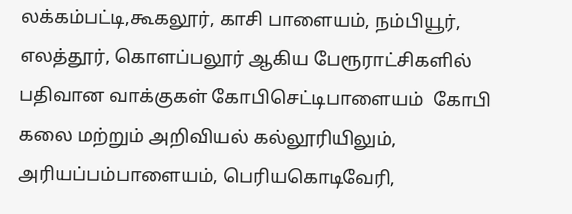லக்கம்பட்டி,கூகலூர், காசி பாளையம், நம்பியூர், எலத்தூர், கொளப்பலூர் ஆகிய பேரூராட்சிகளில் பதிவான வாக்குகள் கோபிசெட்டிபாளையம்  கோபி கலை மற்றும் அறிவியல் கல்லூரியிலும், அரியப்பம்பாளையம், பெரியகொடிவேரி,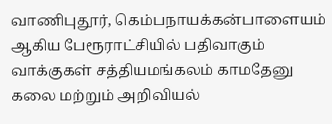வாணிபுதூர், கெம்பநாயக்கன்பாளையம் ஆகிய பேரூராட்சியில் பதிவாகும் வாக்குகள் சத்தியமங்கலம் காமதேனு கலை மற்றும் அறிவியல்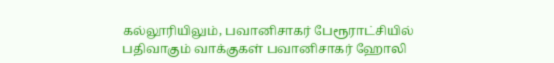கல்லூரியிலும், பவானிசாகர் பேரூராட்சியில் பதிவாகும் வாக்குகள் பவானிசாகர் ஹோலி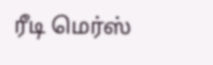ரீடி மெர்ஸ்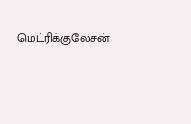மெட்ரிக்குலேசன்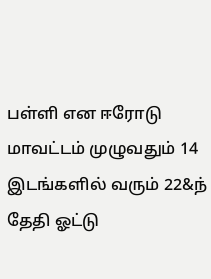பள்ளி என ஈரோடு மாவட்டம் முழுவதும் 14 இடங்களில் வரும் 22&ந் தேதி ஓட்டு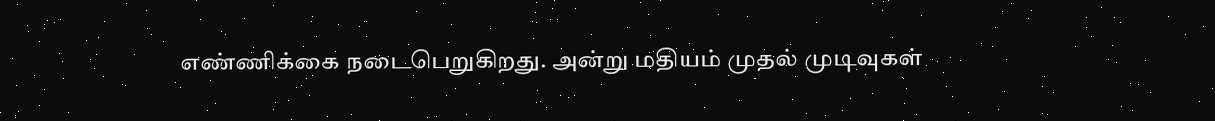எண்ணிக்கை நடைபெறுகிறது. அன்று மதியம் முதல் முடிவுகள்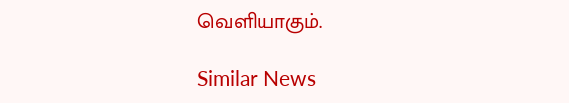வெளியாகும்.

Similar News